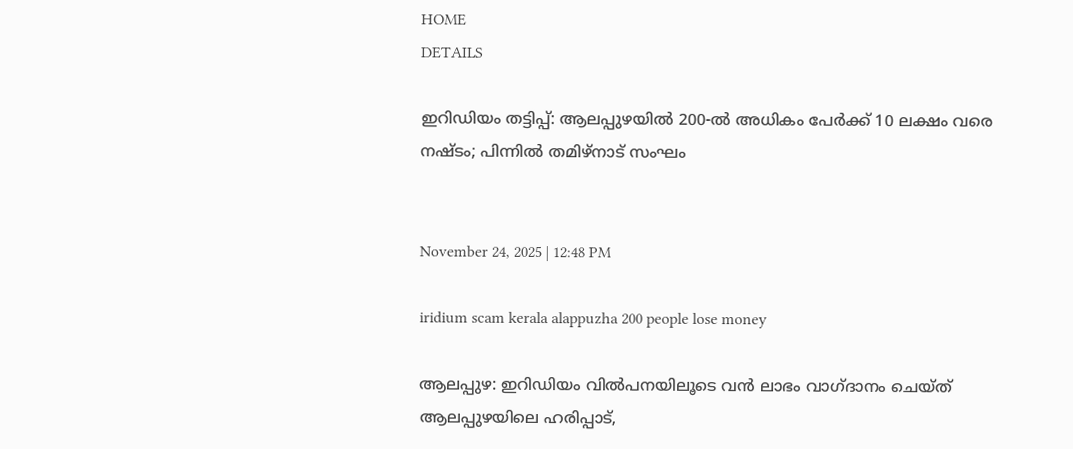HOME
DETAILS

ഇറിഡിയം തട്ടിപ്പ്: ആലപ്പുഴയിൽ 200-ൽ അധികം പേർക്ക് 10 ലക്ഷം വരെ നഷ്ടം; പിന്നിൽ തമിഴ്നാട് സംഘം


November 24, 2025 | 12:48 PM

iridium scam kerala alappuzha 200 people lose money

ആലപ്പുഴ: ഇറിഡിയം വിൽപനയിലൂടെ വൻ ലാഭം വാഗ്ദാനം ചെയ്ത് ആലപ്പുഴയിലെ ഹരിപ്പാട്,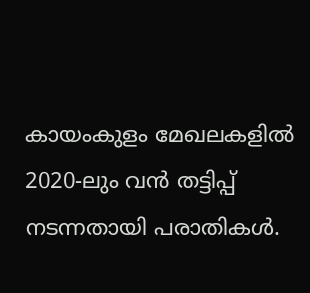കായംകുളം മേഖലകളിൽ 2020-ലും വൻ തട്ടിപ്പ് നടന്നതായി പരാതികൾ.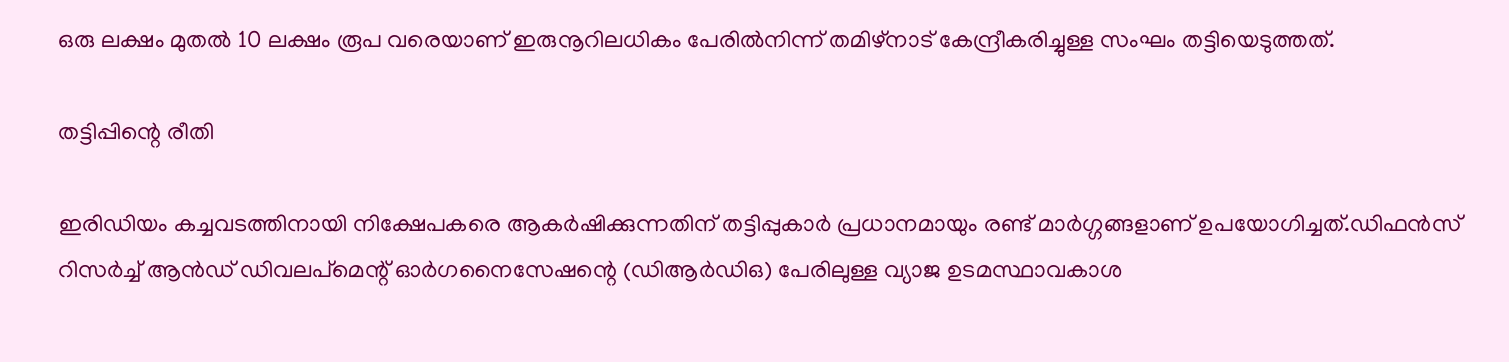ഒരു ലക്ഷം മുതൽ 10 ലക്ഷം രൂപ വരെയാണ് ഇരുനൂറിലധികം പേരിൽനിന്ന് തമിഴ്നാട് കേന്ദ്രീകരിച്ചുള്ള സംഘം തട്ടിയെടുത്തത്.

തട്ടിപ്പിന്റെ രീതി

ഇരിഡിയം കച്ചവടത്തിനായി നിക്ഷേപകരെ ആകർഷിക്കുന്നതിന് തട്ടിപ്പുകാർ പ്രധാനമായും രണ്ട് മാർഗ്ഗങ്ങളാണ് ഉപയോഗിച്ചത്.ഡിഫൻസ് റിസർച്ച് ആൻഡ് ഡിവലപ്മെന്റ് ഓർഗനൈസേഷന്റെ (ഡിആർഡിഒ) പേരിലുള്ള വ്യാജ ഉടമസ്ഥാവകാശ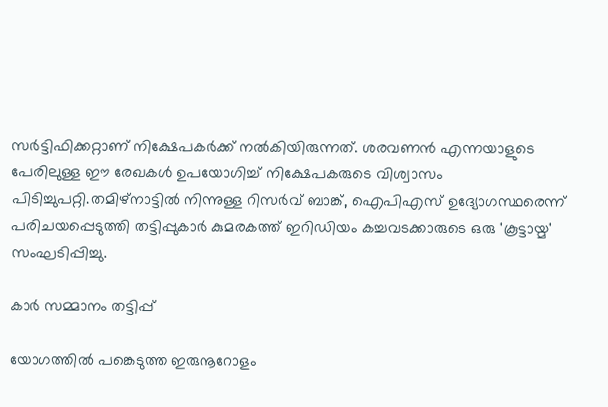സർട്ടിഫിക്കറ്റാണ് നിക്ഷേപകർക്ക് നൽകിയിരുന്നത്. ശരവണൻ എന്നയാളുടെ പേരിലുള്ള ഈ രേഖകൾ ഉപയോഗിച്ച് നിക്ഷേപകരുടെ വിശ്വാസം പിടിച്ചുപറ്റി.തമിഴ്നാട്ടിൽ നിന്നുള്ള റിസർവ് ബാങ്ക്, ഐപിഎസ് ഉദ്യോഗസ്ഥരെന്ന് പരിചയപ്പെടുത്തി തട്ടിപ്പുകാർ കുമരകത്ത് ഇറിഡിയം കച്ചവടക്കാരുടെ ഒരു 'കൂട്ടായ്മ' സംഘടിപ്പിച്ചു.

കാർ സമ്മാനം തട്ടിപ്പ്

യോഗത്തിൽ പങ്കെടുത്ത ഇരുനൂറോളം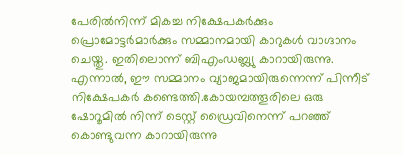പേരിൽനിന്ന് മികച്ച നിക്ഷേപകർക്കും പ്രൊമോട്ടർമാർക്കും സമ്മാനമായി കാറുകൾ വാഗ്ദാനം ചെയ്തു. ഇതിലൊന്ന് ബിഎംഡബ്ല്യു കാറായിരുന്നു. എന്നാൽ, ഈ സമ്മാനം വ്യാജമായിരുന്നെന്ന് പിന്നീട് നിക്ഷേപകർ കണ്ടെത്തി.കോയമ്പത്തൂരിലെ ഒരു ഷോറൂമിൽ നിന്ന് ടെസ്റ്റ് ഡ്രൈവിനെന്ന് പറഞ്ഞ് കൊണ്ടുവന്ന കാറായിരുന്നു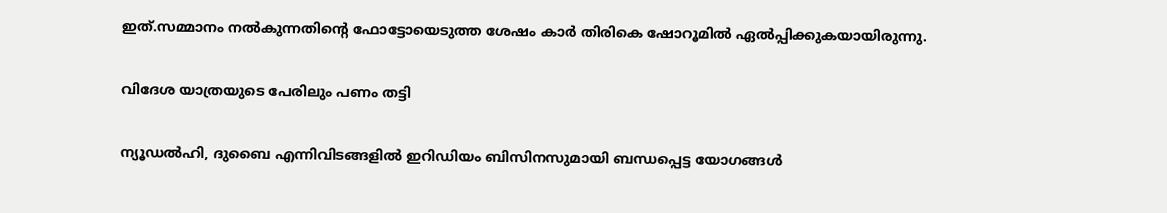ഇത്.സമ്മാനം നൽകുന്നതിന്റെ ഫോട്ടോയെടുത്ത ശേഷം കാർ തിരികെ ഷോറൂമിൽ ഏൽപ്പിക്കുകയായിരുന്നു.

വിദേശ യാത്രയുടെ പേരിലും പണം തട്ടി

ന്യൂഡൽഹി, ദുബൈ എന്നിവിടങ്ങളിൽ ഇറിഡിയം ബിസിനസുമായി ബന്ധപ്പെട്ട യോഗങ്ങൾ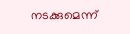നടക്കുമെന്ന്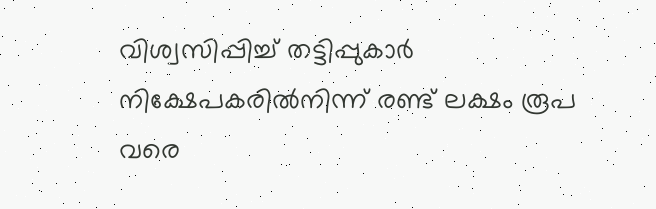വിശ്വസിപ്പിച്ച് തട്ടിപ്പുകാർ നിക്ഷേപകരിൽനിന്ന് രണ്ട് ലക്ഷം രൂപ വരെ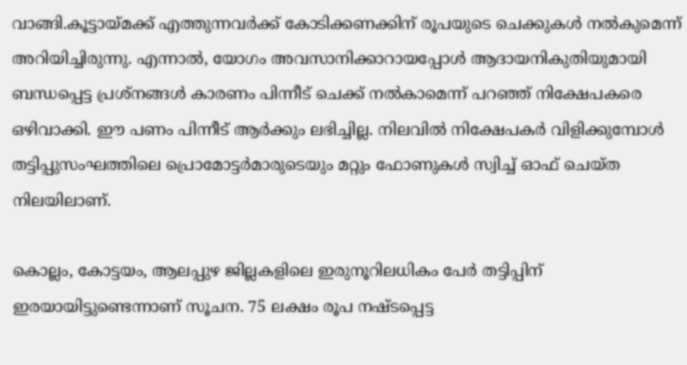വാങ്ങി.കൂട്ടായ്മക്ക് എത്തുന്നവർക്ക് കോടിക്കണക്കിന് രൂപയുടെ ചെക്കുകൾ നൽകുമെന്ന് അറിയിച്ചിരുന്നു. എന്നാൽ, യോഗം അവസാനിക്കാറായപ്പോൾ ആദായനികുതിയുമായി ബന്ധപ്പെട്ട പ്രശ്നങ്ങൾ കാരണം പിന്നീട് ചെക്ക് നൽകാമെന്ന് പറഞ്ഞ് നിക്ഷേപകരെ ഒഴിവാക്കി. ഈ പണം പിന്നീട് ആർക്കും ലഭിച്ചില്ല. നിലവിൽ നിക്ഷേപകർ വിളിക്കുമ്പോൾ തട്ടിപ്പുസംഘത്തിലെ പ്രൊമോട്ടർമാരുടെയും മറ്റും ഫോണുകൾ സ്വിച്ച് ഓഫ് ചെയ്ത നിലയിലാണ്.

കൊല്ലം, കോട്ടയം, ആലപ്പുഴ ജില്ലകളിലെ ഇരുനൂറിലധികം പേർ തട്ടിപ്പിന് ഇരയായിട്ടുണ്ടെന്നാണ് സൂചന. 75 ലക്ഷം രൂപ നഷ്ടപ്പെട്ട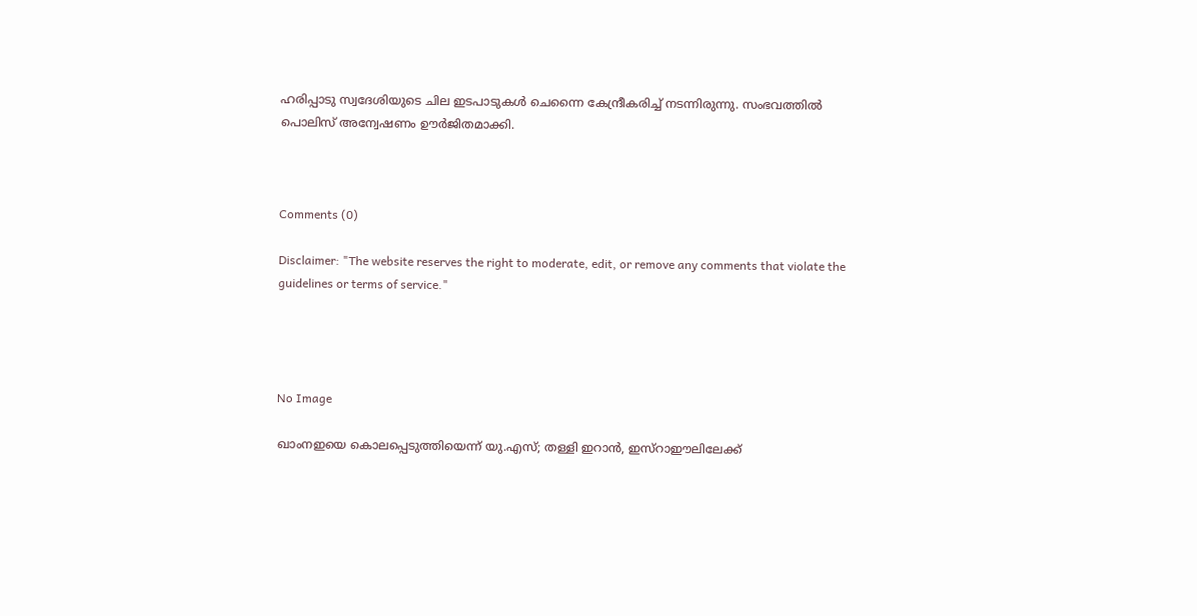ഹരിപ്പാടു സ്വദേശിയുടെ ചില ഇടപാടുകൾ ചെന്നൈ കേന്ദ്രീകരിച്ച് നടന്നിരുന്നു. സംഭവത്തിൽ പൊലിസ് അന്വേഷണം ഊർജിതമാക്കി.



Comments (0)

Disclaimer: "The website reserves the right to moderate, edit, or remove any comments that violate the guidelines or terms of service."




No Image

ഖാംനഇയെ കൊലപ്പെടുത്തിയെന്ന് യു.എസ്; തള്ളി ഇറാൻ, ഇസ്റാഈലിലേക്ക്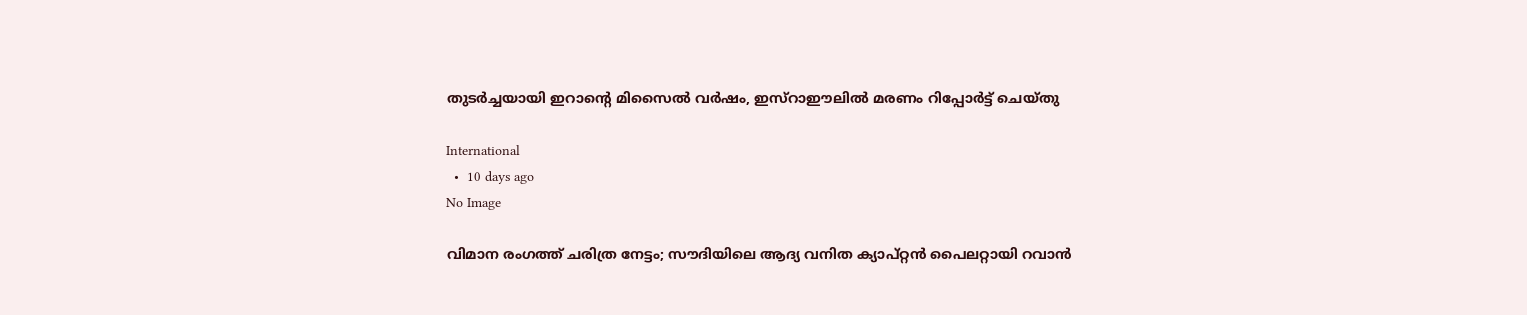തുടർച്ചയായി ഇറാന്റെ മിസൈൽ വർഷം, ഇസ്റാഈലിൽ മരണം റിപ്പോർട്ട്‌ ചെയ്തു

International
  •  10 days ago
No Image

വിമാന രംഗത്ത് ചരിത്ര നേട്ടം; സൗദിയിലെ ആദ്യ വനിത ക്യാപ്റ്റന്‍ പൈലറ്റായി റവാന്‍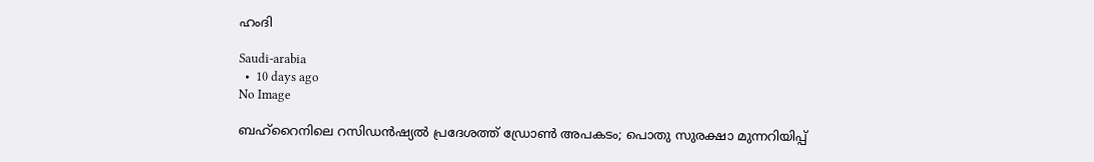ഹംദി

Saudi-arabia
  •  10 days ago
No Image

ബഹ്‌റൈനിലെ റസിഡന്‍ഷ്യല്‍ പ്രദേശത്ത് ഡ്രോണ്‍ അപകടം; പൊതു സുരക്ഷാ മുന്നറിയിപ്പ്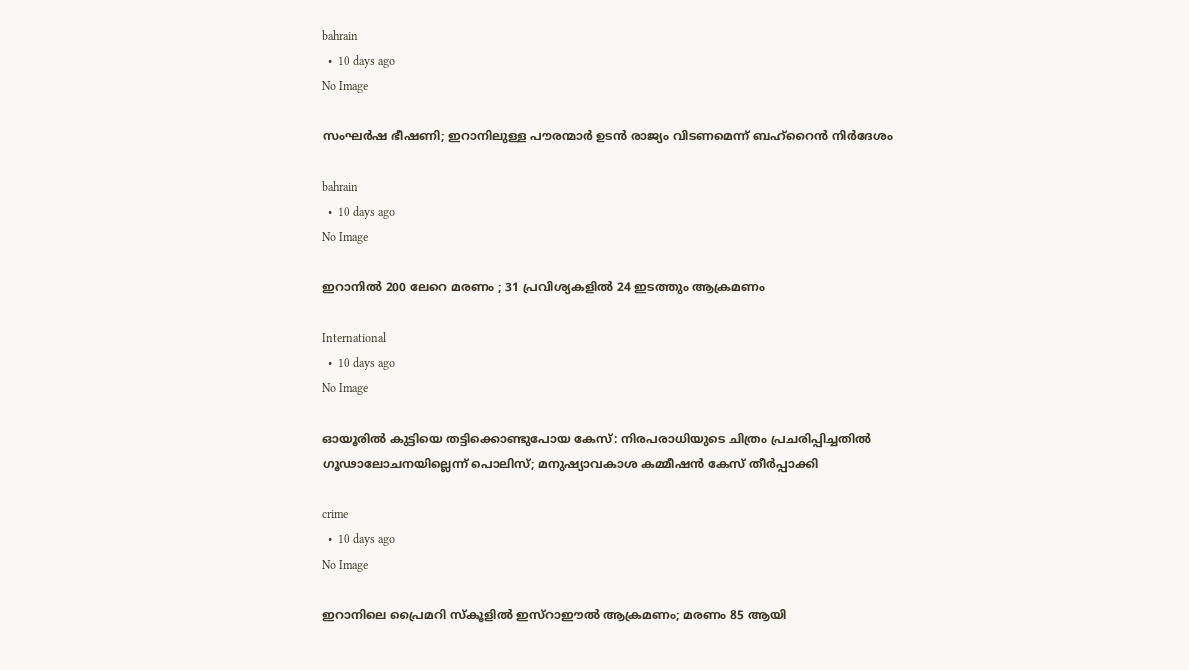bahrain
  •  10 days ago
No Image

സംഘര്‍ഷ ഭീഷണി; ഇറാനിലുള്ള പൗരന്മാര്‍ ഉടന്‍ രാജ്യം വിടണമെന്ന് ബഹ്‌റൈന്‍ നിര്‍ദേശം

bahrain
  •  10 days ago
No Image

ഇറാനിൽ 200 ലേറെ മരണം ; 31 പ്രവിശ്യകളിൽ 24 ഇടത്തും ആക്രമണം

International
  •  10 days ago
No Image

ഓയൂരിൽ കുട്ടിയെ തട്ടിക്കൊണ്ടുപോയ കേസ്: നിരപരാധിയുടെ ചിത്രം പ്രചരിപ്പിച്ചതിൽ ഗൂഢാലോചനയില്ലെന്ന് പൊലിസ്; മനുഷ്യാവകാശ കമ്മീഷൻ കേസ് തീർപ്പാക്കി

crime
  •  10 days ago
No Image

ഇറാനിലെ പ്രൈമറി സ്‌കൂളില്‍ ഇസ്‌റാഈല്‍ ആക്രമണം; മരണം 85 ആയി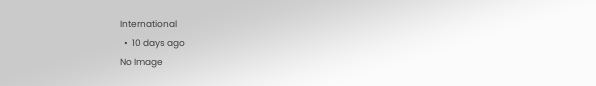International
  •  10 days ago
No Image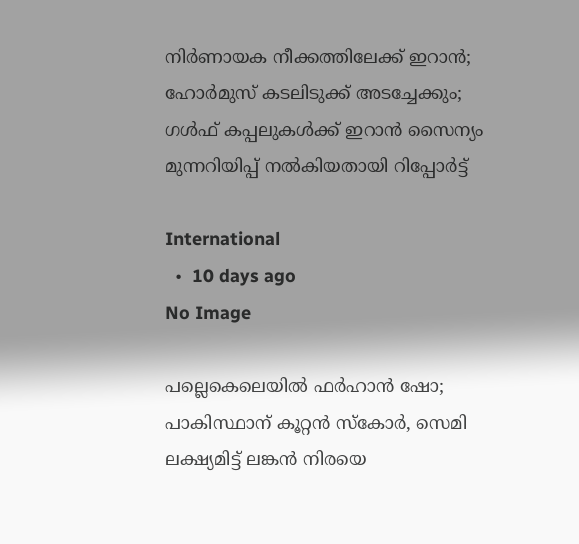നിര്‍ണായക നീക്കത്തിലേക്ക് ഇറാന്‍; ഹോര്‍മുസ് കടലിടുക്ക് അടച്ചേക്കും; ഗള്‍ഫ് കപ്പലുകള്‍ക്ക് ഇറാന്‍ സൈന്യം മുന്നറിയിപ്പ് നല്‍കിയതായി റിപ്പോര്‍ട്ട്

International
  •  10 days ago
No Image

പല്ലെകെലെയിൽ ഫർഹാൻ ഷോ; പാകിസ്ഥാന് കൂറ്റൻ സ്കോർ, സെമി ലക്ഷ്യമിട്ട് ലങ്കൻ നിരയെ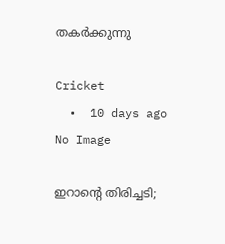തകർക്കുന്നു

Cricket
  •  10 days ago
No Image

ഇറാന്റെ തിരിച്ചടി;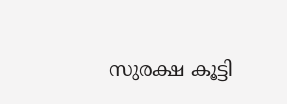സുരക്ഷ കൂട്ടി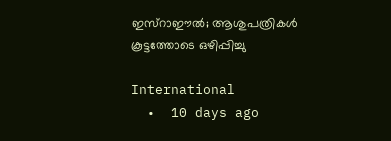ഇസ്‌റാഈല്‍; ആശുപത്രികള്‍ കൂട്ടത്തോടെ ഒഴിപ്പിച്ചു

International
  •  10 days ago